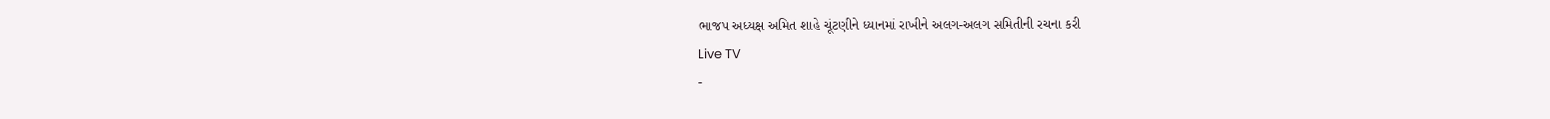ભાજપ અધ્યક્ષ અમિત શાહે ચૂંટણીને ધ્યાનમાં રાખીને અલગ-અલગ સમિતીની રચના કરી
Live TV
-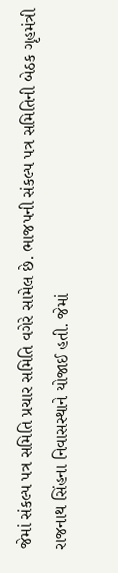જેમાં સંકલ્પ પત્ર સમિતિ પ્રચાર સમિતિ વગેરે સામેલ છે. ભાજપની સંકલ્પ પત્ર સમિતિની બેઠક ગૃહમંત્રી રાજનાથ સિંહના નિવાસસ્થાને યોજાઈ હતી. જેમાં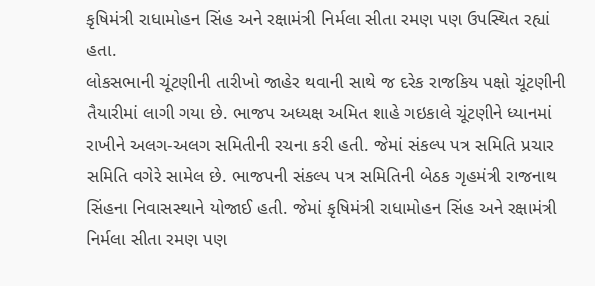કૃષિમંત્રી રાધામોહન સિંહ અને રક્ષામંત્રી નિર્મલા સીતા રમણ પણ ઉપસ્થિત રહ્યાં હતા.
લોકસભાની ચૂંટણીની તારીખો જાહેર થવાની સાથે જ દરેક રાજકિય પક્ષો ચૂંટણીની તૈયારીમાં લાગી ગયા છે. ભાજપ અધ્યક્ષ અમિત શાહે ગઇકાલે ચૂંટણીને ધ્યાનમાં રાખીને અલગ-અલગ સમિતીની રચના કરી હતી. જેમાં સંકલ્પ પત્ર સમિતિ પ્રચાર સમિતિ વગેરે સામેલ છે. ભાજપની સંકલ્પ પત્ર સમિતિની બેઠક ગૃહમંત્રી રાજનાથ સિંહના નિવાસસ્થાને યોજાઈ હતી. જેમાં કૃષિમંત્રી રાધામોહન સિંહ અને રક્ષામંત્રી નિર્મલા સીતા રમણ પણ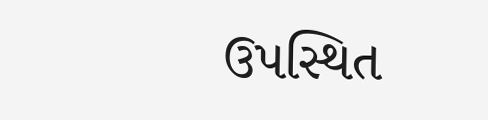ઉપસ્થિત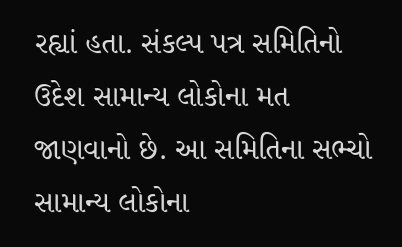રહ્યાં હતા. સંકલ્પ પત્ર સમિતિનો ઉદેશ સામાન્ય લોકોના મત જાણવાનો છે. આ સમિતિના સભ્ચો સામાન્ય લોકોના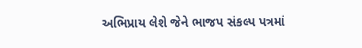અભિપ્રાય લેશે જેને ભાજપ સંકલ્પ પત્રમાં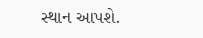સ્થાન આપશે.